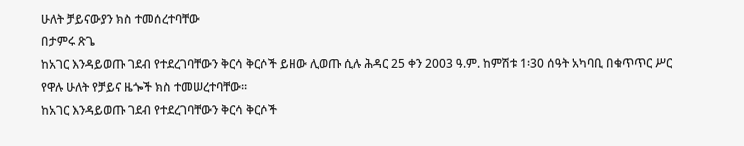ሁለት ቻይናውያን ክስ ተመሰረተባቸው
በታምሩ ጽጌ
ከአገር እንዳይወጡ ገደብ የተደረገባቸውን ቅርሳ ቅርሶች ይዘው ሊወጡ ሲሉ ሕዳር 25 ቀን 2003 ዓ.ም. ከምሽቱ 1፡30 ሰዓት አካባቢ በቁጥጥር ሥር የዋሉ ሁለት የቻይና ዜጐች ክስ ተመሠረተባቸው፡፡
ከአገር እንዳይወጡ ገደብ የተደረገባቸውን ቅርሳ ቅርሶች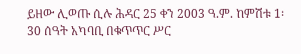ይዘው ሊወጡ ሲሉ ሕዳር 25 ቀን 2003 ዓ.ም. ከምሽቱ 1፡30 ሰዓት አካባቢ በቁጥጥር ሥር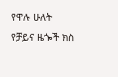የዋሉ ሁለት የቻይና ዜጐች ክስ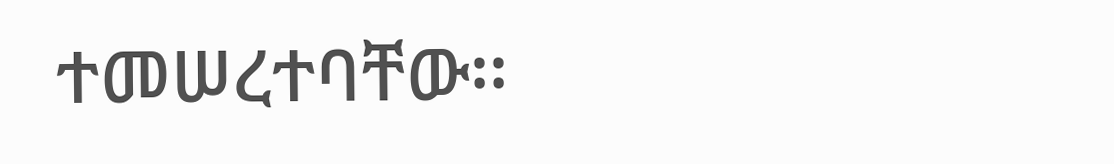ተመሠረተባቸው፡፡